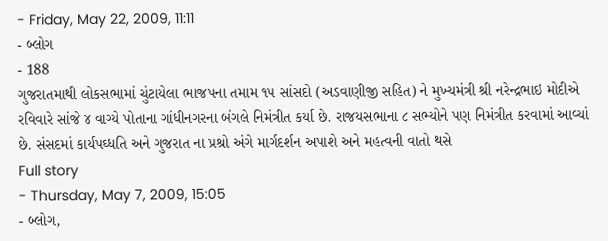- Friday, May 22, 2009, 11:11
- બ્લોગ
- 188
ગુજરાતમાથી લોકસભામાં ચુંટાયેલા ભાજપના તમામ ૧૫ સાંસદો (અડવાણીજી સહિત) ને મુખ્યમંત્રી શ્રી નરેન્દ્રભાઇ મોદીએ રવિવારે સાંજે ૪ વાગ્યે પોતાના ગાંધીનગરના બંગલે નિમંત્રીત કર્યા છે. રાજયસભાના ૮ સભ્યોને પણ નિમંત્રીત કરવામાં આવ્યાં છે. સંસદમાં કાર્યપઘ્ધતિ અને ગુજરાત ના પ્રશ્રો અંગે માર્ગદર્શન અપાશે અને મહત્વની વાતો થસે
Full story
- Thursday, May 7, 2009, 15:05
- બ્લોગ,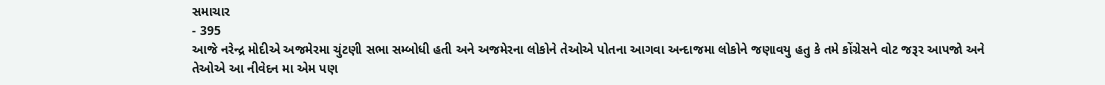સમાચાર
- 395
આજે નરેન્દ્ર મોદીએ અજમેરમા ચુંટણી સભા સમ્બોધી હતી અને અજમેરના લોકોને તેઓએ પોતના આગવા અન્દાજમા લોકોને જણાવયુ હતુ કે તમે કોંગ્રેસને વોટ જરૂર આપજો અને તેઓએ આ નીવેદન મા એમ પણ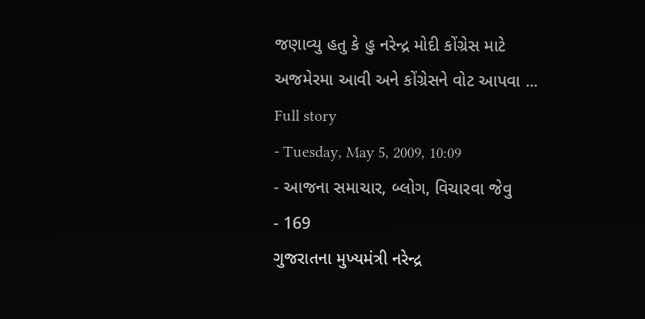જણાવ્યુ હતુ કે હુ નરેન્દ્ર મોદી કોંગ્રેસ માટે અજમેરમા આવી અને કોંગ્રેસને વોટ આપવા ...
Full story
- Tuesday, May 5, 2009, 10:09
- આજના સમાચાર, બ્લોગ, વિચારવા જેવુ
- 169
ગુજરાતના મુખ્યમંત્રી નરેન્દ્ર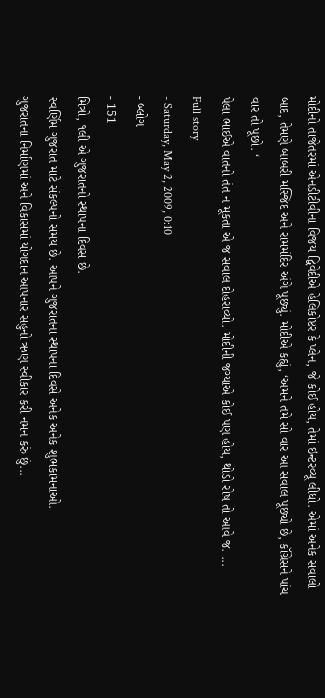મોદીનો તાજેતરમાં એનડીટીવીના વિજય દ્વિવેદીએ હેલિકોપ્ટર કે પ્લેન, જે કોઈ હોય, તેમાં ઇન્ટરવ્યૂ લીધો. એમાં અનેક સવાલો બાદ, તેમણે બાબરી મસ્જિદ અને રામમંદિર અંગે પૂછ્યું. મોદીએ કહ્યું, ‘અમને તમે સો વાર આ સવાલ પૂછ્યો છે, કૉંગ્રેસને પાંચ વાર તો પૂછો. ‘
પેલા ભાઈએ વાતનો તંત ન મૂકતા એ જ સવાલ દોહરાવ્યો. મોદીની જગ્યાએ કોઈ પણ હોય, થોડો રોષ તો આવે જ. ...
Full story
- Saturday, May 2, 2009, 0:10
- બ્લોગ
- 151
મિત્રો, ૧લી એ ગુજરાતનો સ્થાપના દિવસ છે.
સ્વર્ણિમ ગુજરાત માટે સંકલ્પનો સમય છે. આપને ગુજરાતના સ્થાપના દિવસે અનેક અનેક શુભકામનાઓ.
ગુજરાતના નિર્માણમાં અને વિકાસમાં યોગદાન આપનાર સહુનો ઋણ સ્વીકાર કરી નમન કરું છું...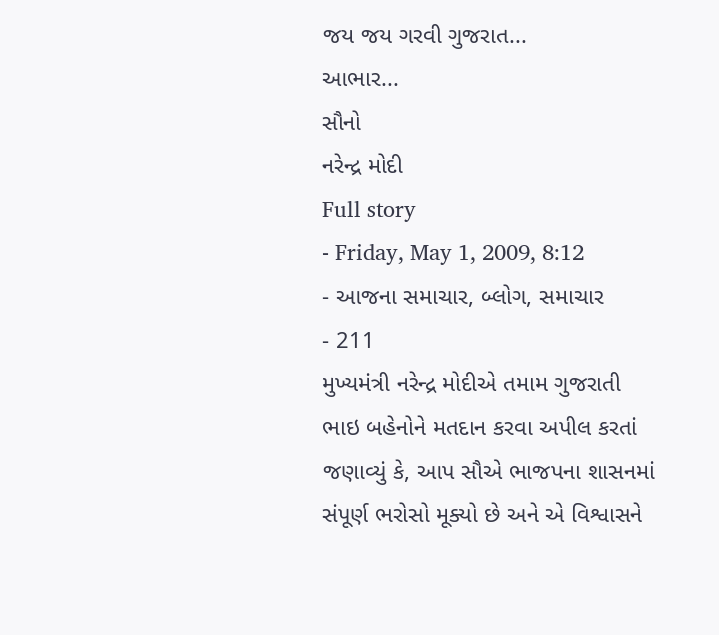જય જય ગરવી ગુજરાત...
આભાર...
સૌનો
નરેન્દ્ર મોદી
Full story
- Friday, May 1, 2009, 8:12
- આજના સમાચાર, બ્લોગ, સમાચાર
- 211
મુખ્યમંત્રી નરેન્દ્ર મોદીએ તમામ ગુજરાતી ભાઇ બહેનોને મતદાન કરવા અપીલ કરતાં જણાવ્યું કે, આપ સૌએ ભાજપના શાસનમાં સંપૂર્ણ ભરોસો મૂક્યો છે અને એ વિશ્વાસને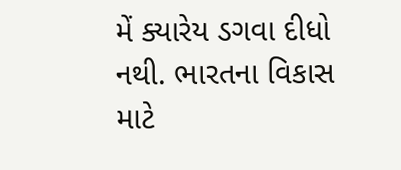મેં ક્યારેય ડગવા દીધો નથી. ભારતના વિકાસ માટે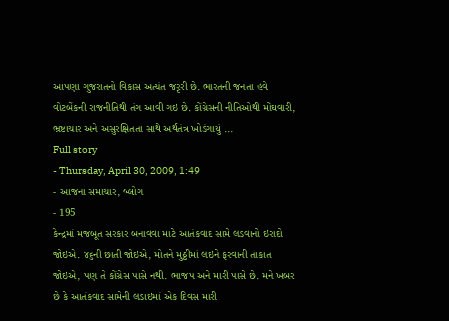આપણા ગુજરાતનો વિકાસ અત્યંત જરૃરી છે. ભારતની જનતા હવે વોટબેંકની રાજનીતિથી તંગ આવી ગઇ છે. કોંગ્રેસની નીતિઓથી મોંઘવારી, ભ્રષ્ટાચાર અને અસુરક્ષિતતા સાથે અર્થતંત્ર ખોડંગાયું ...
Full story
- Thursday, April 30, 2009, 1:49
- આજના સમાચાર, બ્લોગ
- 195
કેન્દ્રમાં મજબૂત સરકાર બનાવવા માટે આતંકવાદ સામે લડવાનો ઇરાદો જોઇએ. ૪૬ની છાતી જોઇએ, મોતને મુઠ્ઠીમાં લઇને ફરવાની તાકાત જોઇએ, પણ તે કોંગ્રેસ પાસે નથી. ભાજપ અને મારી પાસે છે. મને ખબર છે કે આતંકવાદ સામેની લડાઇમાં એક દિવસ મારી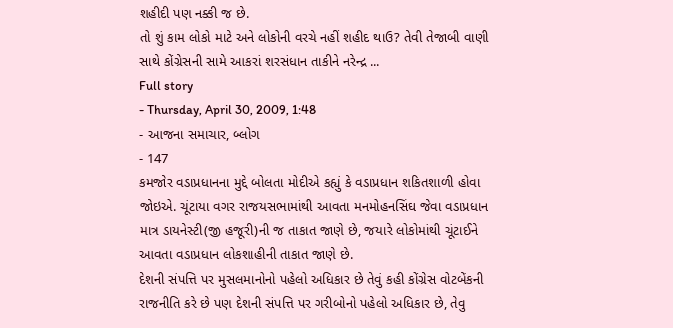શહીદી પણ નક્કી જ છે.
તો શું કામ લોકો માટે અને લોકોની વરચે નહીં શહીદ થાઉ? તેવી તેજાબી વાણી સાથે કોંગ્રેસની સામે આકરાં શરસંધાન તાકીને નરેન્દ્ર ...
Full story
- Thursday, April 30, 2009, 1:48
- આજના સમાચાર, બ્લોગ
- 147
કમજોર વડાપ્રધાનના મુદ્દે બોલતા મોદીએ કહ્યું કે વડાપ્રધાન શકિતશાળી હોવા જોઇએ. ચૂંટાયા વગર રાજયસભામાંથી આવતા મનમોહનસિંઘ જેવા વડાપ્રધાન માત્ર ડાયનેસ્ટી(જી હજૂરી)ની જ તાકાત જાણે છે, જયારે લોકોમાંથી ચૂંટાઈને આવતા વડાપ્રધાન લોકશાહીની તાકાત જાણે છે.
દેશની સંપત્તિ પર મુસલમાનોનો પહેલો અધિકાર છે તેવું કહી કોંગ્રેસ વોટબેંકની રાજનીતિ કરે છે પણ દેશની સંપત્તિ પર ગરીબોનો પહેલો અધિકાર છે, તેવુ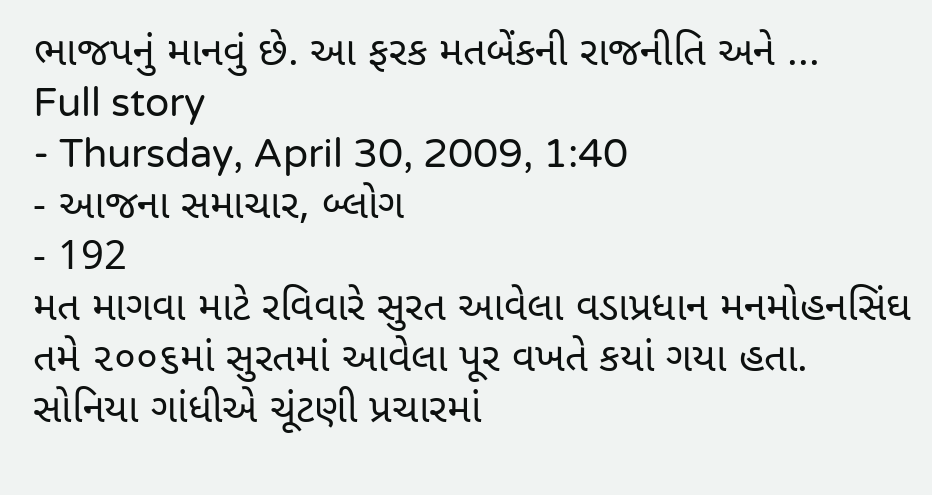ભાજપનું માનવું છે. આ ફરક મતબેંકની રાજનીતિ અને ...
Full story
- Thursday, April 30, 2009, 1:40
- આજના સમાચાર, બ્લોગ
- 192
મત માગવા માટે રવિવારે સુરત આવેલા વડાપ્રધાન મનમોહનસિંઘ તમે ૨૦૦૬માં સુરતમાં આવેલા પૂર વખતે કયાં ગયા હતા. સોનિયા ગાંધીએ ચૂંટણી પ્રચારમાં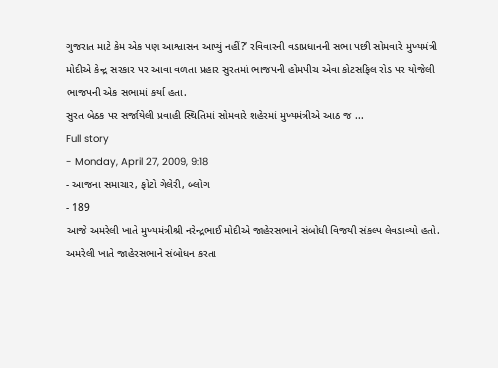ગુજરાત માટે કેમ એક પણ આશ્વાસન આપ્યું નહીં?’ રવિવારની વડાપ્રધાનની સભા પછી સોમવારે મુખ્યમંત્રી મોદીએ કેન્દ્ર સરકાર પર આવા વળતા પ્રહાર સુરતમાં ભાજપની હોમપીચ એવા કોટસફિલ રોડ પર યોજેલી ભાજપની એક સભામાં કર્યા હતા.
સુરત બેઠક પર સર્જાયેલી પ્રવાહી સ્થિતિમાં સોમવારે શહેરમાં મુખ્યમંત્રીએ આઠ જ ...
Full story
- Monday, April 27, 2009, 9:18
- આજના સમાચાર, ફોટો ગેલેરી, બ્લોગ
- 189
આજે અમરેલી ખાતે મુખ્યમંત્રીશ્રી નરેન્દ્રભાઈ મોદીએ જાહેરસભાને સંબોધી વિજયી સંકલ્પ લેવડાવ્યો હતો. અમરેલી ખાતે જાહેરસભાને સંબોધન કરતા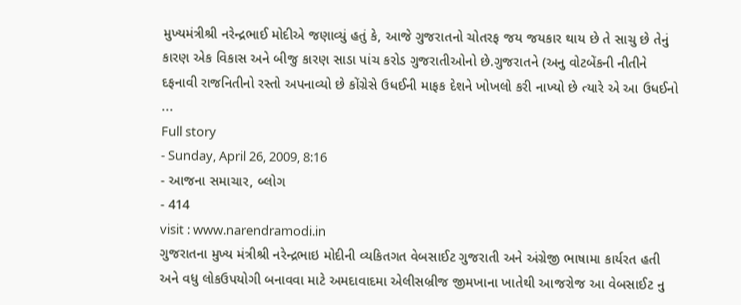મુખ્યમંત્રીશ્રી નરેન્દ્રભાઈ મોદીએ જણાવ્યું હતું કે, આજે ગુજરાતનો ચોતરફ જય જયકાર થાય છે તે સાચુ છે તેનું કારણ એક વિકાસ અને બીજુ કારણ સાડા પાંચ કરોડ ગુજરાતીઓનો છે.ગુજરાતને (અનુ વોટબેંકની નીતીને દફનાવી રાજનિતીનો રસ્તો અપનાવ્યો છે કોંગ્રેસે ઉધઈની માફક દેશને ખોખલો કરી નાખ્યો છે ત્યારે એ આ ઉધઈનો ...
Full story
- Sunday, April 26, 2009, 8:16
- આજના સમાચાર, બ્લોગ
- 414
visit : www.narendramodi.in
ગુજરાતના મુખ્ય મંત્રીશ્રી નરેન્દ્રભાઇ મોદીની વ્યકિતગત વેબસાઈટ ગુજરાતી અને અંગ્રેજી ભાષામા કાર્યરત હતી અને વધુ લોકઉપયોગી બનાવવા માટે અમદાવાદમા એલીસબ્રીજ જીમખાના ખાતેથી આજરોજ આ વેબસાઈટ નુ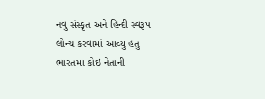નવુ સંસ્કૃત અને હિન્દી સ્વરૂપ લોન્ચ કરવામાં આવ્યુ હતુ ભારતમા કોઇ નેતાની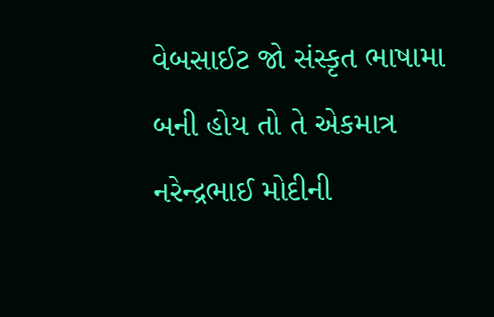વેબસાઈટ જો સંસ્કૃત ભાષામા બની હોય તો તે એકમાત્ર નરેન્દ્રભાઈ મોદીની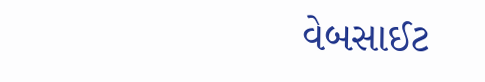વેબસાઈટ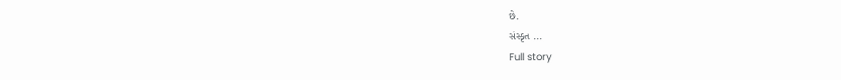છે.
સંસ્કૃત ...
Full story